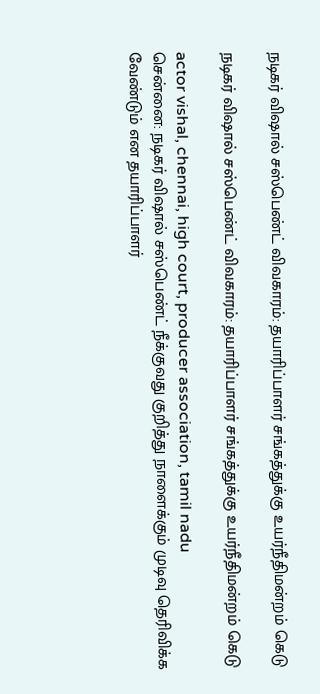நடிகர் விஷால் சஸ்பெண்ட் விவகாரம்: தயாரிப்பாளர் சங்கத்துக்கு உயர்நீதிமன்றம் கெடு

நடிகர் விஷால் சஸ்பெண்ட் விவகாரம்: தயாரிப்பாளர் சங்கத்துக்கு உயர்நீதிமன்றம் கெடு

actor vishal, chennai, high court, producer association, tamil nadu
சென்னை: நடிகர் விஷால் சஸ்பெண்ட் நீக்குவது குறித்து நாளைக்கும் முடிவு தெரிவிக்க வேண்டும் என தயாரிப்பாளர்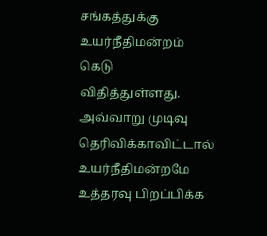சங்கத்துக்கு உயர்நீதிமன்றம் கெடு விதித்துள்ளது. அவ்வாறு முடிவு தெரிவிக்காவிட்டால் உயர்நீதிமன்றமே உத்தரவு பிறப்பிக்க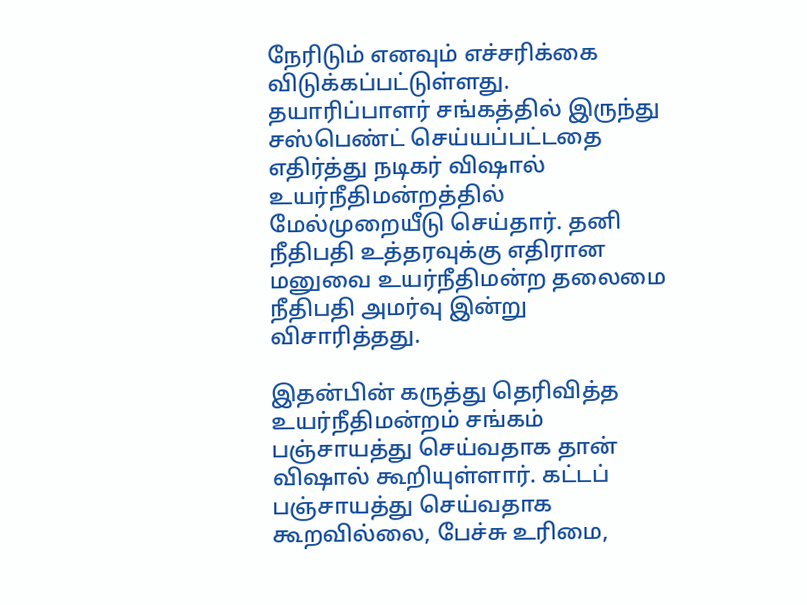நேரிடும் எனவும் எச்சரிக்கை விடுக்கப்பட்டுள்ளது. தயாரிப்பாளர் சங்கத்தில் இருந்து சஸ்பெண்ட் செய்யப்பட்டதை எதிர்த்து நடிகர் விஷால் உயர்நீதிமன்றத்தில் மேல்முறையீடு செய்தார். தனி நீதிபதி உத்தரவுக்கு எதிரான மனுவை உயர்நீதிமன்ற தலைமை நீதிபதி அமர்வு இன்று விசாரித்தது.

இதன்பின் கருத்து தெரிவித்த உயர்நீதிமன்றம் சங்கம் பஞ்சாயத்து செய்வதாக தான் விஷால் கூறியுள்ளார். கட்டப் பஞ்சாயத்து செய்வதாக கூறவில்லை, பேச்சு உரிமை,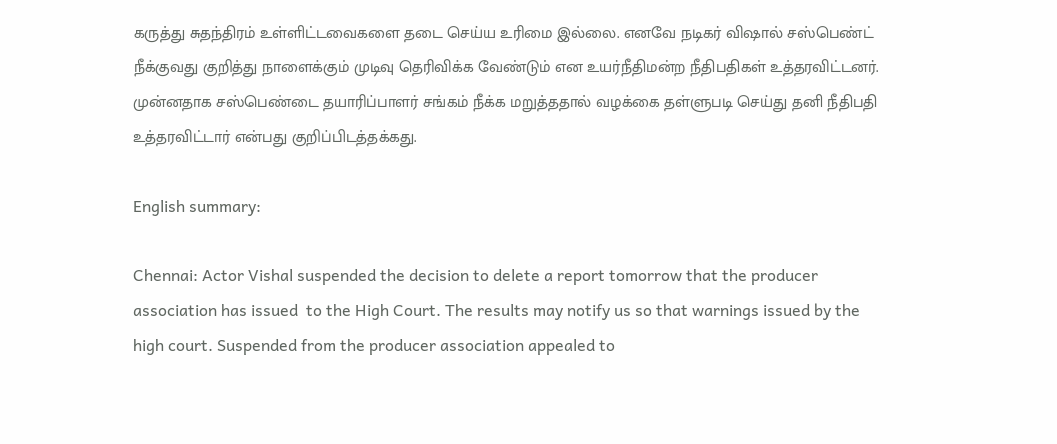கருத்து சுதந்திரம் உள்ளிட்டவைகளை தடை செய்ய உரிமை இல்லை. எனவே நடிகர் விஷால் சஸ்பெண்ட் நீக்குவது குறித்து நாளைக்கும் முடிவு தெரிவிக்க வேண்டும் என உயர்நீதிமன்ற நீதிபதிகள் உத்தரவிட்டனர். முன்னதாக சஸ்பெண்டை தயாரிப்பாளர் சங்கம் நீக்க மறுத்ததால் வழக்கை தள்ளுபடி செய்து தனி நீதிபதி உத்தரவிட்டார் என்பது குறிப்பிடத்தக்கது.

English summary:

Chennai: Actor Vishal suspended the decision to delete a report tomorrow that the producer association has issued  to the High Court. The results may notify us so that warnings issued by the high court. Suspended from the producer association appealed to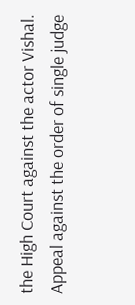the High Court against the actor Vishal. Appeal against the order of single judge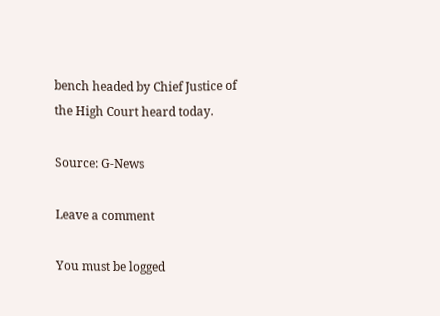bench headed by Chief Justice of the High Court heard today.

Source: G-News

Leave a comment

You must be logged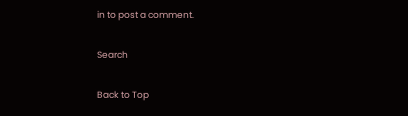in to post a comment.

Search

Back to Top